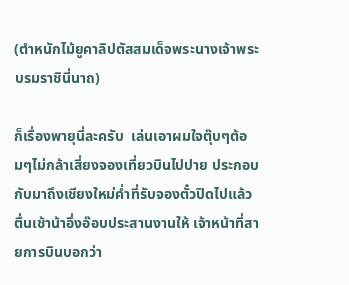(ตำหนักไม้ยูคาลิปตัสสมเด็จพระนางเจ้าพระบรมราชินี่นาถ)

ก็เรื่องพายุนี่ละครับ  เล่นเอาผมใจตุ๊บๆต้อมๆไม่กล้าเสี่ยงจองเที่ยวบินไปปาย ประกอบกับมาถึงเชียงใหม่ค่ำที่รับจองตั๋วปิดไปแล้ว ตื่นเช้าน้าอึ่งอ๊อบประสานงานให้ เจ้าหน้าที่สายการบินบอกว่า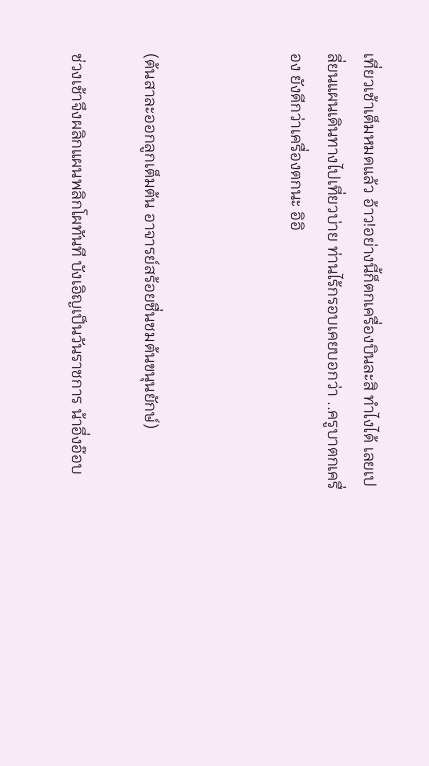เที่ยวเช้าเต็มหมดแล้ว อ้าว!อย่างนี้ก็ตกเครื่องบินละสิ ทำไงได้ เลยเปลี่ยนแผนเดินทางไปเที่ยวบ่าย ท่านไร้กรอบเคยบอกว่า ..ครูบาตกเครื่อง ยังดีกว่าเครื่องตกนะ อิอิ



(ต้นสาละออกลูกเต็มต้น อาจารย์สร้อยชื่นชมต้นขนุนยักษ์)

ช่วงเช้าจึงผลิกแผนพลิกโผทันที บังเอิญเป็นวันราชการ น้าอึ่งอ๊อบ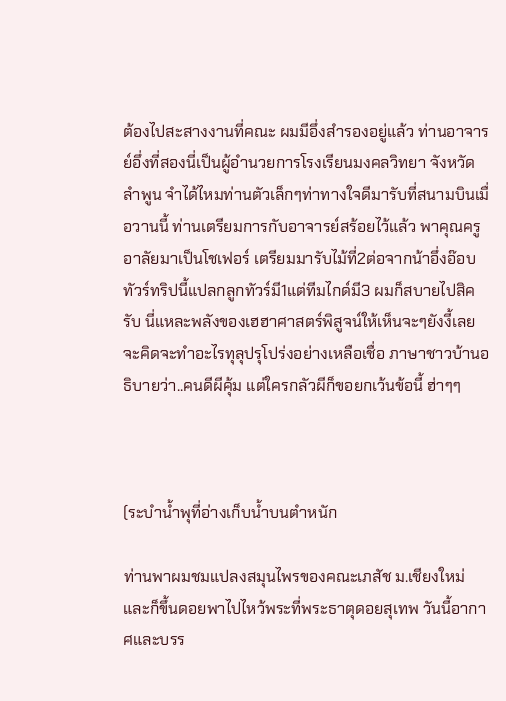ต้องไปสะสางงานที่คณะ ผมมีอึ่งสำรองอยู่แล้ว ท่านอาจารย์อึ่งที่สองนี่เป็นผู้อำนวยการโรงเรียนมงคลวิทยา จังหวัดลำพูน จำได้ไหมท่านตัวเล็กๆท่าทางใจดีมารับที่สนามบินเมื่อวานนี้ ท่านเตรียมการกับอาจารย์สร้อยไว้แล้ว พาคุณครูอาลัยมาเป็นโชเฟอร์ เตรียมมารับไม้ที่2ต่อจากน้าอึ่งอ๊อบ ทัวร์ทริปนี้แปลกลูกทัวร์มี1แต่ทีมไกด์มี3 ผมก็สบายไปสิครับ นี่แหละพลังของเฮฮาศาสตร์พิสูจน์ให้เห็นจะๆยังงี้เลย จะคิดจะทำอะไรทุลุปรุโปร่งอย่างเหลือเชื่อ ภาษาชาวบ้านอธิบายว่า..คนดีผีคุ้ม แต่ใครกลัวผีก็ขอยกเว้นข้อนี้ ฮ่าๆๆ



(ระบำน้ำพุที่อ่างเก็บน้ำบนตำหนัก

ท่านพาผมชมแปลงสมุนไพรของคณะเภสัช ม.เชียงใหม่ และก็ขึ้นดอยพาไปไหว้พระที่พระธาตุดอยสุเทพ วันนี้อากาศและบรร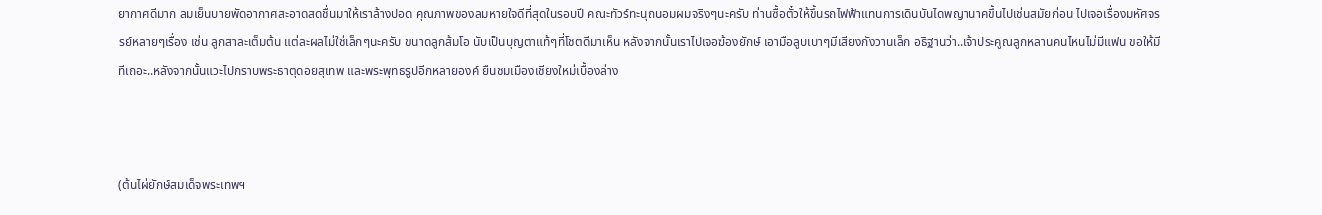ยากาศดีมาก ลมเย็นบายพัดอากาศสะอาดสดชื่นมาให้เราล้างปอด คุณภาพของลมหายใจดีที่สุดในรอบปี คณะทัวร์ทะนุถนอมผมจริงๆนะครับ ท่านซื้อตั๋วให้ขึ้นรถไฟฟ้าแทนการเดินบันไดพญานาคขึ้นไปเช่นสมัยก่อน ไปเจอเรื่องมหัศจรรย์หลายๆเรื่อง เช่น ลูกสาละเต็มต้น แต่ละผลไม่ใช่เล็กๆนะครับ ขนาดลูกส้มโอ นับเป็นบุญตาแท้ๆที่โชตดีมาเห็น หลังจากนั้นเราไปเจอฆ้องยักษ์ เอามือลูบเบาๆมีเสียงกังวานเล็ก อธิฐานว่า..เจ้าประคูณลูกหลานคนไหนไม่มีแฟน ขอให้มีทีเถอะ..หลังจากนั้นแวะไปกราบพระธาตุดอยสุเทพ และพระพุทธรูปอีกหลายองค์ ยืนชมเมืองเชียงใหม่เบื้องล่าง



(ต้นไผ่ยักษ์สมเด็จพระเทพฯ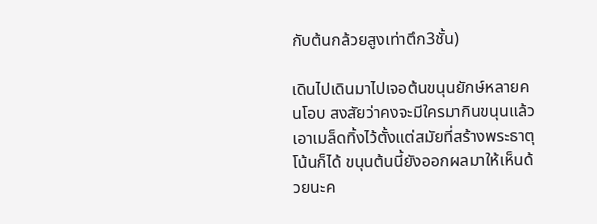กับต้นกล้วยสูงเท่าตึก3ชั้น)

เดินไปเดินมาไปเจอต้นขนุนยักษ์หลายคนโอบ สงสัยว่าคงจะมีใครมากินขนุนแล้วเอาเมล็ดทิ้งไว้ตั้งแต่สมัยที่สร้างพระธาตุโน้นก็ได้ ขนุนต้นนี้ยังออกผลมาให้เห็นด้วยนะค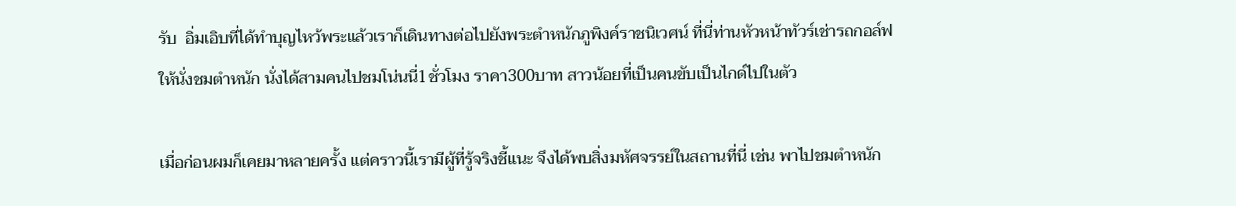รับ  อิ่มเอิบที่ได้ทำบุญไหว้พระแล้วเราก็เดินทางต่อไปยังพระตำหนักภูพิงค์ราชนิเวศน์ ที่นี่ท่านหัวหน้าทัวร์เช่ารถกอล์ฟให้นั่งชมตำหนัก นั่งได้สามคนไปชมโน่นนี่1ชั่วโมง ราคา300บาท สาวน้อยที่เป็นคนขับเป็นไกด์ไปในตัว

เมื่อก่อนผมก็เคยมาหลายครั้ง แต่คราวนี้เรามีผู้ที่รู้จริงชี้แนะ จึงได้พบสิ่งมหัศจรรย์ในสถานที่นี่ เช่น พาไปชมตำหนัก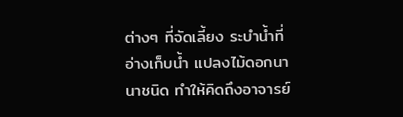ต่างๆ ที่จัดเลี้ยง ระบำน้ำที่อ่างเก็บน้ำ แปลงไม้ดอกนานาชนิด ทำให้คิดถึงอาจารย์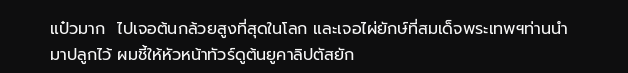แป๋วมาก  ไปเจอต้นกล้วยสูงที่สุดในโลก และเจอไผ่ยักษ์ที่สมเด็จพระเทพฯท่านนำมาปลูกไว้ ผมชี้ให้หัวหน้าทัวร์ดูต้นยูคาลิปตัสยัก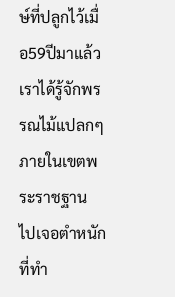ษ์ที่ปลูกไว้เมื่อ59ปีมาแล้ว เราได้รู้จักพรรณไม้แปลกๆภายในเขตพระราชฐาน ไปเจอตำหนักที่ทำ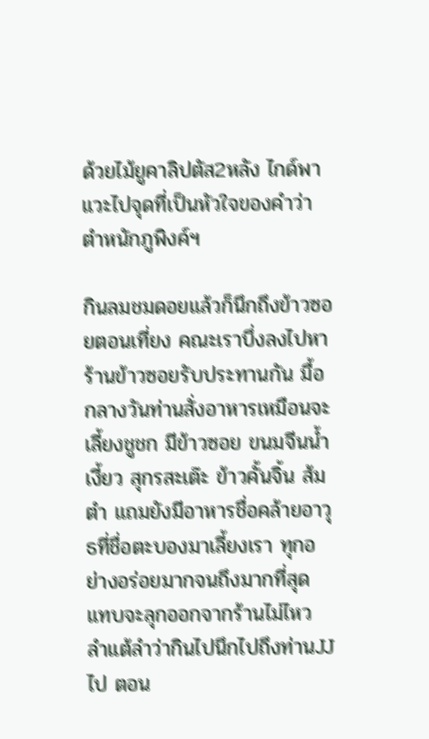ด้วยไม้ยูคาลิปตัส2หลัง ไกด์พาแวะไปจุดที่เป็นหัวใจของคำว่า ตำหนักภูพิงค์ฯ

กินลมชมดอยแล้วก็นึกถึงข้าวซอยตอนเที่ยง คณะเราบึ่งลงไปหาร้านข้าวซอยรับประทานกัน มื้อกลางวันท่านสั่งอาหารเหมือนจะเลี้ยงชูชก มีข้าวซอย ขนมจีนน้ำเงี้ยว สุกรสะเต๊ะ ข้าวคั้นจิ้น ส้มตำ แถมยังมีอาหารชื่อคล้ายอาวุธที่ชื่อตะบองมาเลี้ยงเรา ทุกอย่างอร่อยมากจนถึงมากที่สุด แทบจะลุกออกจากร้านไม่ไหว ลำแต้ลำว่ากินไปนึกไปถึงท่านJJไป ตอน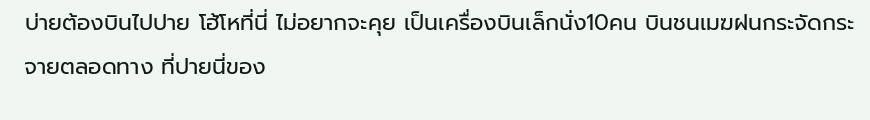บ่ายต้องบินไปปาย โฮ้โหที่นี่ ไม่อยากจะคุย เป็นเครื่องบินเล็กนั่ง10คน บินชนเมฆฝนกระจัดกระจายตลอดทาง ที่ปายนี่ของ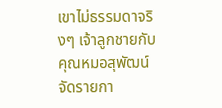เขาไม่ธรรมดาจริงๆ เจ้าลูกชายกับคุณหมอสุพัฒน์ จัดรายกา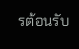รต้อนรับ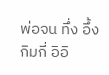พ่อจน ทึ่ง อึ้ง กิมกี่ อิอิ